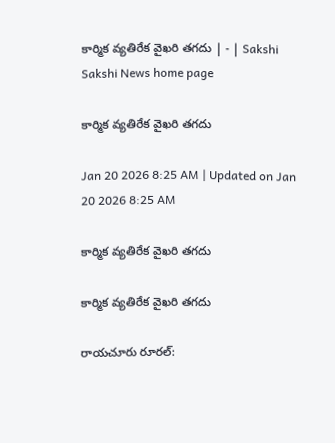కార్మిక వ్యతిరేక వైఖరి తగదు | - | Sakshi
Sakshi News home page

కార్మిక వ్యతిరేక వైఖరి తగదు

Jan 20 2026 8:25 AM | Updated on Jan 20 2026 8:25 AM

కార్మిక వ్యతిరేక వైఖరి తగదు

కార్మిక వ్యతిరేక వైఖరి తగదు

రాయచూరు రూరల్‌: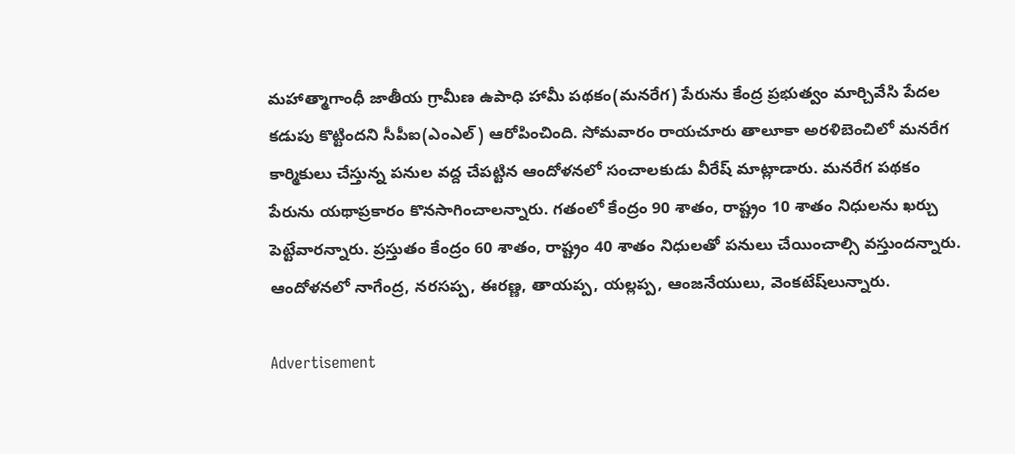మహాత్మాగాంధీ జాతీయ గ్రామీణ ఉపాధి హామీ పథకం(మనరేగ) పేరును కేంద్ర ప్రభుత్వం మార్చివేసి పేదల కడుపు కొట్టిందని సీపీఐ(ఎంఎల్‌) ఆరోపించింది. సోమవారం రాయచూరు తాలూకా అరళిబెంచిలో మనరేగ కార్మికులు చేస్తున్న పనుల వద్ద చేపట్టిన ఆందోళనలో సంచాలకుడు వీరేష్‌ మాట్లాడారు. మనరేగ పథకం పేరును యథాప్రకారం కొనసాగించాలన్నారు. గతంలో కేంద్రం 90 శాతం, రాష్ట్రం 10 శాతం నిధులను ఖర్చు పెట్టేవారన్నారు. ప్రస్తుతం కేంద్రం 60 శాతం, రాష్ట్రం 40 శాతం నిధులతో పనులు చేయించాల్సి వస్తుందన్నారు. ఆందోళనలో నాగేంద్ర, నరసప్ప, ఈరణ్ణ, తాయప్ప, యల్లప్ప, ఆంజనేయులు, వెంకటేష్‌లున్నారు.

Advertisement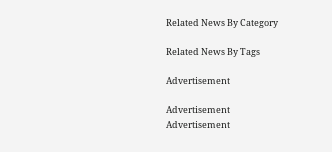Related News By Category

Related News By Tags

Advertisement

Advertisement
Advertisement